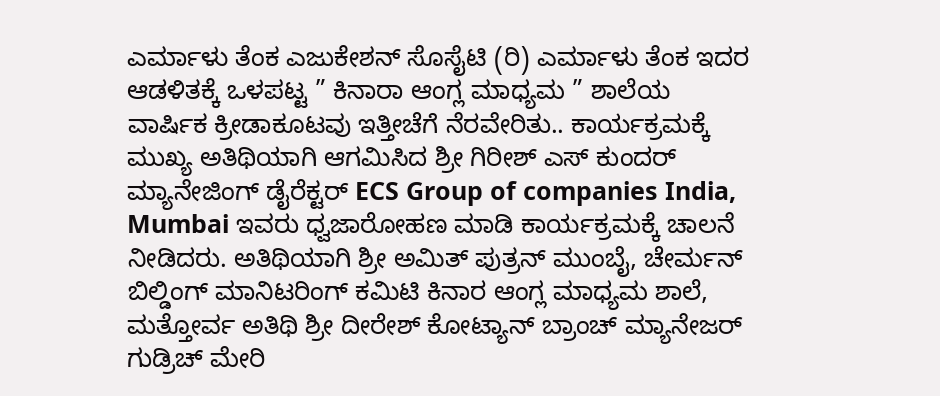ಎರ್ಮಾಳು ತೆಂಕ ಎಜುಕೇಶನ್ ಸೊಸೈಟಿ (ರಿ) ಎರ್ಮಾಳು ತೆಂಕ ಇದರ ಆಡಳಿತಕ್ಕೆ ಒಳಪಟ್ಟ ” ಕಿನಾರಾ ಆಂಗ್ಲ ಮಾಧ್ಯಮ ” ಶಾಲೆಯ ವಾರ್ಷಿಕ ಕ್ರೀಡಾಕೂಟವು ಇತ್ತೀಚೆಗೆ ನೆರವೇರಿತು.. ಕಾರ್ಯಕ್ರಮಕ್ಕೆ ಮುಖ್ಯ ಅತಿಥಿಯಾಗಿ ಆಗಮಿಸಿದ ಶ್ರೀ ಗಿರೀಶ್ ಎಸ್ ಕುಂದರ್ ಮ್ಯಾನೇಜಿಂಗ್ ಡೈರೆಕ್ಟರ್ ECS Group of companies India, Mumbai ಇವರು ಧ್ವಜಾರೋಹಣ ಮಾಡಿ ಕಾರ್ಯಕ್ರಮಕ್ಕೆ ಚಾಲನೆ ನೀಡಿದರು. ಅತಿಥಿಯಾಗಿ ಶ್ರೀ ಅಮಿತ್ ಪುತ್ರನ್ ಮುಂಬೈ, ಚೇರ್ಮನ್ ಬಿಲ್ಡಿಂಗ್ ಮಾನಿಟರಿಂಗ್ ಕಮಿಟಿ ಕಿನಾರ ಆಂಗ್ಲ ಮಾಧ್ಯಮ ಶಾಲೆ, ಮತ್ತೋರ್ವ ಅತಿಥಿ ಶ್ರೀ ದೀರೇಶ್ ಕೋಟ್ಯಾನ್ ಬ್ರಾಂಚ್ ಮ್ಯಾನೇಜರ್ ಗುಡ್ರಿಚ್ ಮೇರಿ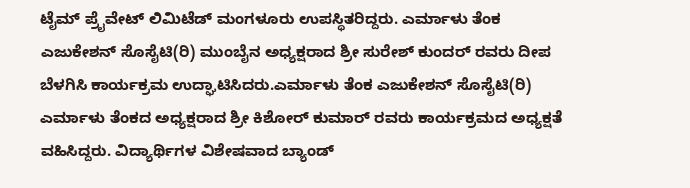ಟೈಮ್ ಪ್ರೈವೇಟ್ ಲಿಮಿಟೆಡ್ ಮಂಗಳೂರು ಉಪಸ್ಥಿತರಿದ್ದರು. ಎರ್ಮಾಳು ತೆಂಕ ಎಜುಕೇಶನ್ ಸೊಸೈಟಿ(ರಿ) ಮುಂಬೈನ ಅಧ್ಯಕ್ಷರಾದ ಶ್ರೀ ಸುರೇಶ್ ಕುಂದರ್ ರವರು ದೀಪ ಬೆಳಗಿಸಿ ಕಾರ್ಯಕ್ರಮ ಉದ್ಘಾಟಿಸಿದರು.ಎರ್ಮಾಳು ತೆಂಕ ಎಜುಕೇಶನ್ ಸೊಸೈಟಿ(ರಿ) ಎರ್ಮಾಳು ತೆಂಕದ ಅಧ್ಯಕ್ಷರಾದ ಶ್ರೀ ಕಿಶೋರ್ ಕುಮಾರ್ ರವರು ಕಾರ್ಯಕ್ರಮದ ಅಧ್ಯಕ್ಷತೆ ವಹಿಸಿದ್ದರು. ವಿದ್ಯಾರ್ಥಿಗಳ ವಿಶೇಷವಾದ ಬ್ಯಾಂಡ್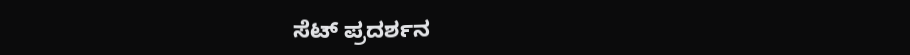ಸೆಟ್ ಪ್ರದರ್ಶನ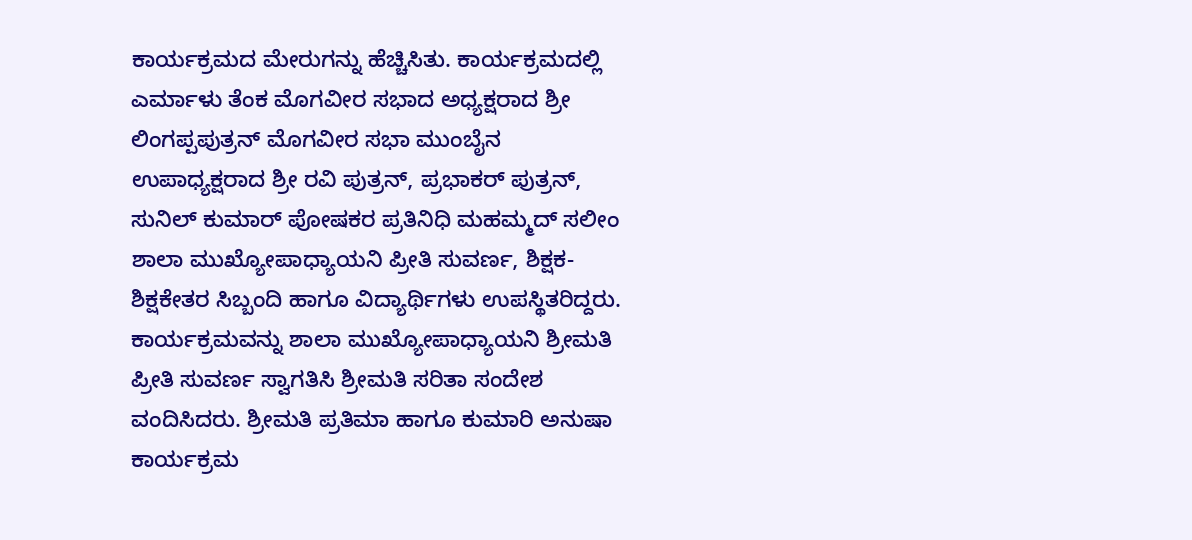ಕಾರ್ಯಕ್ರಮದ ಮೇರುಗನ್ನು ಹೆಚ್ಚಿಸಿತು. ಕಾರ್ಯಕ್ರಮದಲ್ಲಿ ಎರ್ಮಾಳು ತೆಂಕ ಮೊಗವೀರ ಸಭಾದ ಅಧ್ಯಕ್ಷರಾದ ಶ್ರೀ ಲಿಂಗಪ್ಪಪುತ್ರನ್ ಮೊಗವೀರ ಸಭಾ ಮುಂಬೈನ ಉಪಾಧ್ಯಕ್ಷರಾದ ಶ್ರೀ ರವಿ ಪುತ್ರನ್, ಪ್ರಭಾಕರ್ ಪುತ್ರನ್, ಸುನಿಲ್ ಕುಮಾರ್ ಪೋಷಕರ ಪ್ರತಿನಿಧಿ ಮಹಮ್ಮದ್ ಸಲೀಂ ಶಾಲಾ ಮುಖ್ಯೋಪಾಧ್ಯಾಯನಿ ಪ್ರೀತಿ ಸುವರ್ಣ, ಶಿಕ್ಷಕ- ಶಿಕ್ಷಕೇತರ ಸಿಬ್ಬಂದಿ ಹಾಗೂ ವಿದ್ಯಾರ್ಥಿಗಳು ಉಪಸ್ಥಿತರಿದ್ದರು. ಕಾರ್ಯಕ್ರಮವನ್ನು ಶಾಲಾ ಮುಖ್ಯೋಪಾಧ್ಯಾಯನಿ ಶ್ರೀಮತಿ ಪ್ರೀತಿ ಸುವರ್ಣ ಸ್ವಾಗತಿಸಿ ಶ್ರೀಮತಿ ಸರಿತಾ ಸಂದೇಶ ವಂದಿಸಿದರು. ಶ್ರೀಮತಿ ಪ್ರತಿಮಾ ಹಾಗೂ ಕುಮಾರಿ ಅನುಷಾ ಕಾರ್ಯಕ್ರಮ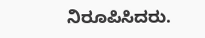ನಿರೂಪಿಸಿದರು.